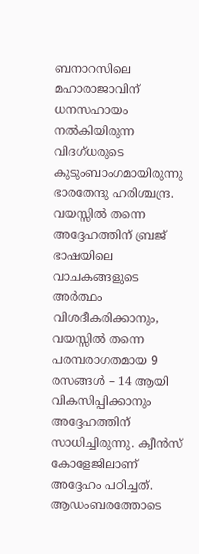ബനാറസിലെ മഹാരാജാവിന് ധനസഹായം നൽകിയിരുന്ന വിദഗ്ധരുടെ കുടുംബാംഗമായിരുന്നു ഭാരതേന്ദു ഹരിശ്ചന്ദ്ര. വയസ്സിൽ തന്നെ അദ്ദേഹത്തിന് ബ്രജ് ഭാഷയിലെ വാചകങ്ങളുടെ അർത്ഥം വിശദീകരിക്കാനും, വയസ്സിൽ തന്നെ പരമ്പരാഗതമായ 9 രസങ്ങൾ – 14 ആയി വികസിപ്പിക്കാനും അദ്ദേഹത്തിന് സാധിച്ചിരുന്നു. ക്വീൻസ് കോളേജിലാണ് അദ്ദേഹം പഠിച്ചത്. ആഡംബരത്തോടെ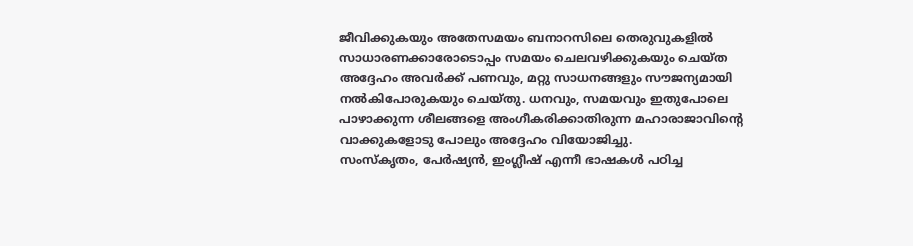ജീവിക്കുകയും അതേസമയം ബനാറസിലെ തെരുവുകളിൽ സാധാരണക്കാരോടൊപ്പം സമയം ചെലവഴിക്കുകയും ചെയ്ത അദ്ദേഹം അവർക്ക് പണവും, മറ്റു സാധനങ്ങളും സൗജന്യമായി നൽകിപോരുകയും ചെയ്തു. ധനവും, സമയവും ഇതുപോലെ പാഴാക്കുന്ന ശീലങ്ങളെ അംഗീകരിക്കാതിരുന്ന മഹാരാജാവിൻ്റെ വാക്കുകളോടു പോലും അദ്ദേഹം വിയോജിച്ചു.
സംസ്കൃതം, പേർഷ്യൻ, ഇംഗ്ലീഷ് എന്നീ ഭാഷകൾ പഠിച്ച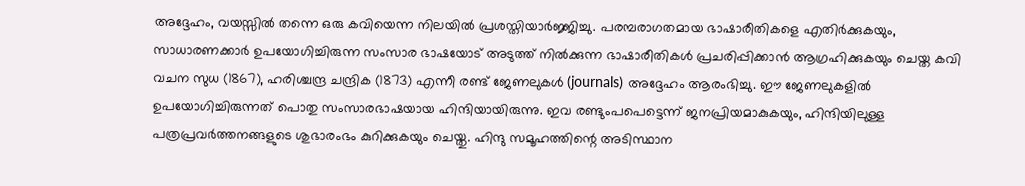അദ്ദേഹം, വയസ്സിൽ തന്നെ ഒരു കവിയെന്ന നിലയിൽ പ്രശസ്തിയാർജ്ജിച്ചു. പരമ്പരാഗതമായ ഭാഷാരീതികളെ എതിർക്കുകയും, സാധാരണക്കാർ ഉപയോഗിച്ചിരുന്ന സംസാര ഭാഷയോട് അടുത്ത് നിൽക്കുന്ന ഭാഷാരീതികൾ പ്രചരിപ്പിക്കാൻ ആഗ്രഹിക്കുകയും ചെയ്ത കവി വചന സുധ (1867), ഹരിശ്ചന്ദ്ര ചന്ദ്രിക (1873) എന്നീ രണ്ട് ജേണലുകൾ (journals) അദ്ദേഹം ആരംഭിച്ചു. ഈ ജേണലുകളിൽ ഉപയോഗിച്ചിരുന്നത് പൊതു സംസാരഭാഷയായ ഹിന്ദിയായിരുന്നു. ഇവ രണ്ടുംപപെട്ടെന്ന് ജനപ്രിയമാകുകയും, ഹിന്ദിയിലുള്ള പത്രപ്രവർത്തനങ്ങളുടെ ശുഭാരംഭം കുറിക്കുകയും ചെയ്തു. ഹിന്ദു സമൂഹത്തിന്റെ അടിസ്ഥാന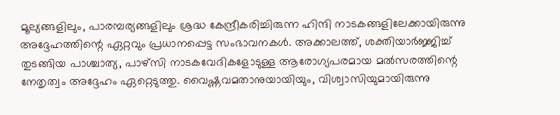മൂല്യങ്ങളിലും, പാരമ്പര്യങ്ങളിലും ശ്രദ്ധ കേന്ദ്രീകരിച്ചിരുന്ന ഹിന്ദി നാടകങ്ങളിലേക്കായിരുന്നു അദ്ദേഹത്തിന്റെ ഏറ്റവും പ്രധാനപ്പെട്ട സംഭാവനകൾ. അക്കാലത്ത്, ശക്തിയാർജ്ജിച്ച് തുടങ്ങിയ പാശ്ചാത്യ, പാഴ്സി നാടകവേദികളോടുള്ള ആരോഗ്യപരമായ മൽസരത്തിന്റെ നേതൃത്വം അദ്ദേഹം ഏറ്റെടുത്തു. വൈഷ്ണവമതാനുയായിയും, വിശ്വാസിയുമായിരുന്നു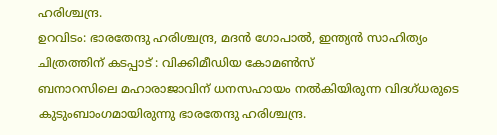ഹരിശ്ചന്ദ്ര.
ഉറവിടം: ഭാരതേന്ദു ഹരിശ്ചന്ദ്ര, മദൻ ഗോപാൽ, ഇന്ത്യൻ സാഹിത്യം
ചിത്രത്തിന് കടപ്പാട് : വിക്കിമീഡിയ കോമൺസ്
ബനാറസിലെ മഹാരാജാവിന് ധനസഹായം നൽകിയിരുന്ന വിദഗ്ധരുടെ കുടുംബാംഗമായിരുന്നു ഭാരതേന്ദു ഹരിശ്ചന്ദ്ര.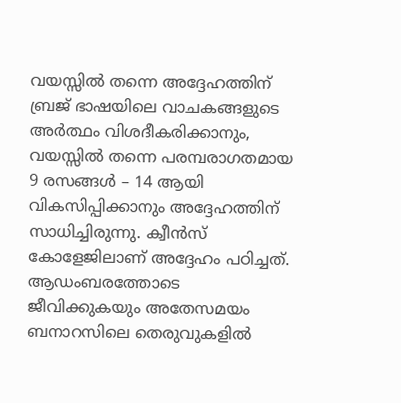വയസ്സിൽ തന്നെ അദ്ദേഹത്തിന് ബ്രജ് ഭാഷയിലെ വാചകങ്ങളുടെ അർത്ഥം വിശദീകരിക്കാനും, വയസ്സിൽ തന്നെ പരമ്പരാഗതമായ 9 രസങ്ങൾ – 14 ആയി വികസിപ്പിക്കാനും അദ്ദേഹത്തിന് സാധിച്ചിരുന്നു. ക്വീൻസ് കോളേജിലാണ് അദ്ദേഹം പഠിച്ചത്. ആഡംബരത്തോടെ ജീവിക്കുകയും അതേസമയം ബനാറസിലെ തെരുവുകളിൽ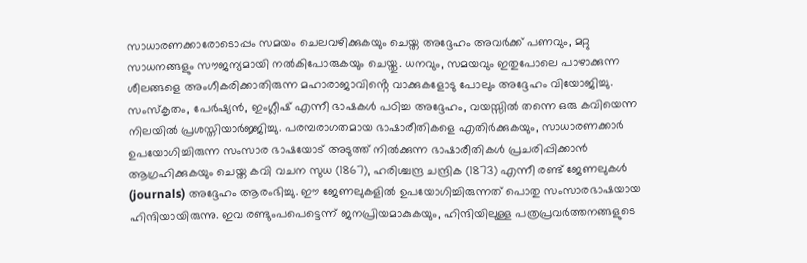സാധാരണക്കാരോടൊപ്പം സമയം ചെലവഴിക്കുകയും ചെയ്ത അദ്ദേഹം അവർക്ക് പണവും, മറ്റു സാധനങ്ങളും സൗജന്യമായി നൽകിപോരുകയും ചെയ്തു. ധനവും, സമയവും ഇതുപോലെ പാഴാക്കുന്ന ശീലങ്ങളെ അംഗീകരിക്കാതിരുന്ന മഹാരാജാവിൻ്റെ വാക്കുകളോടു പോലും അദ്ദേഹം വിയോജിച്ചു.
സംസ്കൃതം, പേർഷ്യൻ, ഇംഗ്ലീഷ് എന്നീ ഭാഷകൾ പഠിച്ച അദ്ദേഹം, വയസ്സിൽ തന്നെ ഒരു കവിയെന്ന നിലയിൽ പ്രശസ്തിയാർജ്ജിച്ചു. പരമ്പരാഗതമായ ഭാഷാരീതികളെ എതിർക്കുകയും, സാധാരണക്കാർ ഉപയോഗിച്ചിരുന്ന സംസാര ഭാഷയോട് അടുത്ത് നിൽക്കുന്ന ഭാഷാരീതികൾ പ്രചരിപ്പിക്കാൻ ആഗ്രഹിക്കുകയും ചെയ്ത കവി വചന സുധ (1867), ഹരിശ്ചന്ദ്ര ചന്ദ്രിക (1873) എന്നീ രണ്ട് ജേണലുകൾ (journals) അദ്ദേഹം ആരംഭിച്ചു. ഈ ജേണലുകളിൽ ഉപയോഗിച്ചിരുന്നത് പൊതു സംസാരഭാഷയായ ഹിന്ദിയായിരുന്നു. ഇവ രണ്ടുംപപെട്ടെന്ന് ജനപ്രിയമാകുകയും, ഹിന്ദിയിലുള്ള പത്രപ്രവർത്തനങ്ങളുടെ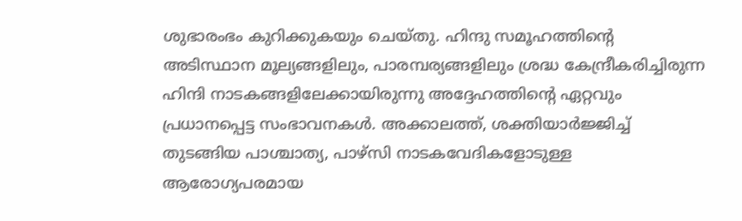ശുഭാരംഭം കുറിക്കുകയും ചെയ്തു. ഹിന്ദു സമൂഹത്തിന്റെ അടിസ്ഥാന മൂല്യങ്ങളിലും, പാരമ്പര്യങ്ങളിലും ശ്രദ്ധ കേന്ദ്രീകരിച്ചിരുന്ന ഹിന്ദി നാടകങ്ങളിലേക്കായിരുന്നു അദ്ദേഹത്തിന്റെ ഏറ്റവും പ്രധാനപ്പെട്ട സംഭാവനകൾ. അക്കാലത്ത്, ശക്തിയാർജ്ജിച്ച് തുടങ്ങിയ പാശ്ചാത്യ, പാഴ്സി നാടകവേദികളോടുള്ള ആരോഗ്യപരമായ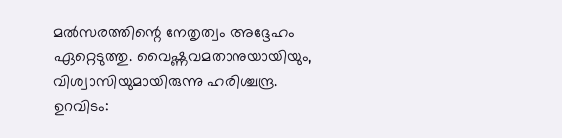മൽസരത്തിന്റെ നേതൃത്വം അദ്ദേഹം ഏറ്റെടുത്തു. വൈഷ്ണവമതാനുയായിയും, വിശ്വാസിയുമായിരുന്നു ഹരിശ്ചന്ദ്ര.
ഉറവിടം: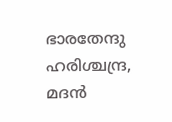ഭാരതേന്ദു ഹരിശ്ചന്ദ്ര, മദൻ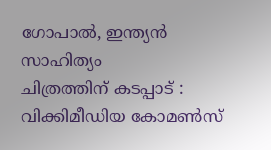ഗോപാൽ, ഇന്ത്യൻ സാഹിത്യം
ചിത്രത്തിന് കടപ്പാട് : വിക്കിമീഡിയ കോമൺസ്